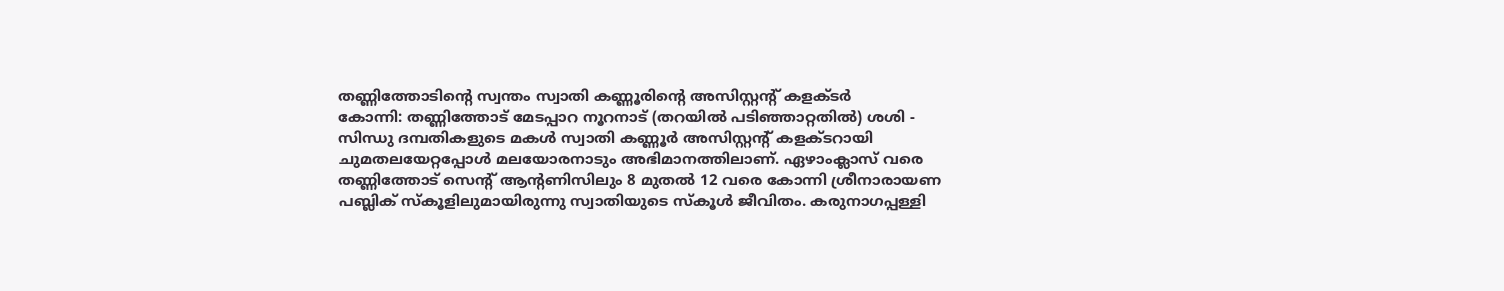തണ്ണിത്തോടിന്റെ സ്വന്തം സ്വാതി കണ്ണൂരിന്റെ അസിസ്റ്റന്റ് കളക്ടർ
കോന്നി: തണ്ണിത്തോട് മേടപ്പാറ നൂറനാട് (തറയിൽ പടിഞ്ഞാറ്റതിൽ) ശശി - സിന്ധു ദമ്പതികളുടെ മകൾ സ്വാതി കണ്ണൂർ അസിസ്റ്റന്റ് കളക്ടറായി ചുമതലയേറ്റപ്പോൾ മലയോരനാടും അഭിമാനത്തിലാണ്. ഏഴാംക്ലാസ് വരെ തണ്ണിത്തോട് സെന്റ് ആന്റണിസിലും 8 മുതൽ 12 വരെ കോന്നി ശ്രീനാരായണ പബ്ലിക് സ്കൂളിലുമായിരുന്നു സ്വാതിയുടെ സ്കൂൾ ജീവിതം. കരുനാഗപ്പള്ളി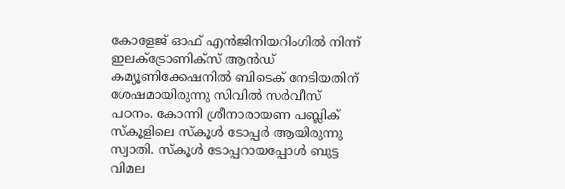കോളേജ് ഓഫ് എൻജിനിയറിംഗിൽ നിന്ന് ഇലക്ട്രോണിക്സ് ആൻഡ് കമ്യൂണിക്കേഷനിൽ ബിടെക് നേടിയതിന് ശേഷമായിരുന്നു സിവിൽ സർവീസ് പഠനം. കോന്നി ശ്രീനാരായണ പബ്ലിക് സ്കൂളിലെ സ്കൂൾ ടോപ്പർ ആയിരുന്നു സ്വാതി. സ്കൂൾ ടോപ്പറായപ്പോൾ ബുട്ട വിമല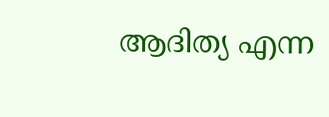ആദിത്യ എന്ന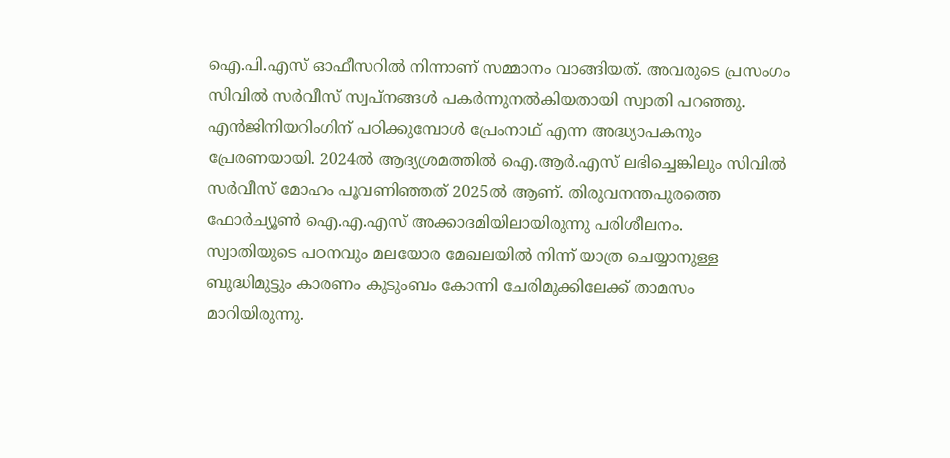ഐ.പി.എസ് ഓഫീസറിൽ നിന്നാണ് സമ്മാനം വാങ്ങിയത്. അവരുടെ പ്രസംഗം സിവിൽ സർവീസ് സ്വപ്നങ്ങൾ പകർന്നുനൽകിയതായി സ്വാതി പറഞ്ഞു. എൻജിനിയറിംഗിന് പഠിക്കുമ്പോൾ പ്രേംനാഥ് എന്ന അദ്ധ്യാപകനും പ്രേരണയായി. 2024ൽ ആദ്യശ്രമത്തിൽ ഐ.ആർ.എസ് ലഭിച്ചെങ്കിലും സിവിൽ സർവീസ് മോഹം പൂവണിഞ്ഞത് 2025ൽ ആണ്. തിരുവനന്തപുരത്തെ ഫോർച്യൂൺ ഐ.എ.എസ് അക്കാദമിയിലായിരുന്നു പരിശീലനം.
സ്വാതിയുടെ പഠനവും മലയോര മേഖലയിൽ നിന്ന് യാത്ര ചെയ്യാനുള്ള ബുദ്ധിമുട്ടും കാരണം കുടുംബം കോന്നി ചേരിമുക്കിലേക്ക് താമസം മാറിയിരുന്നു.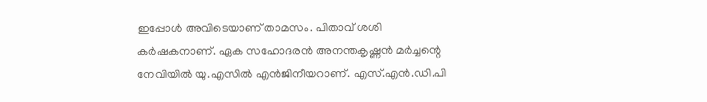ഇപ്പോൾ അവിടെയാണ് താമസം. പിതാവ് ശശി കർഷകനാണ്. ഏക സഹോദരൻ അനന്തകൃഷ്ണൻ മർച്ചന്റെ നേവിയിൽ യു.എസിൽ എൻജിനീയറാണ്. എസ്.എൻ.ഡി.പി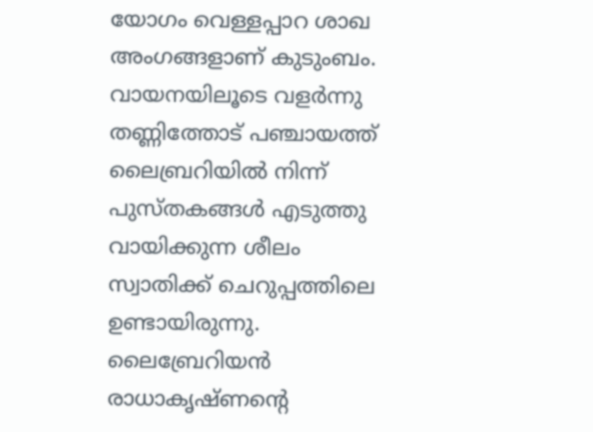യോഗം വെള്ളപ്പാറ ശാഖ അംഗങ്ങളാണ് കുടുംബം.
വായനയിലൂടെ വളർന്നു
തണ്ണിത്തോട് പഞ്ചായത്ത് ലൈബ്രറിയിൽ നിന്ന് പുസ്തകങ്ങൾ എടുത്തു വായിക്കുന്ന ശീലം സ്വാതിക്ക് ചെറുപ്പത്തിലെ ഉണ്ടായിരുന്നു. ലൈബ്രേറിയൻ രാധാകൃഷ്ണന്റെ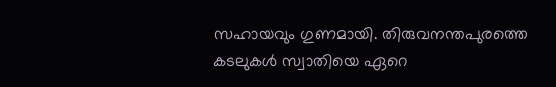സഹായവും ഗുണമായി. തിരുവനന്തപുരത്തെ കടലുകൾ സ്വാതിയെ ഏറെ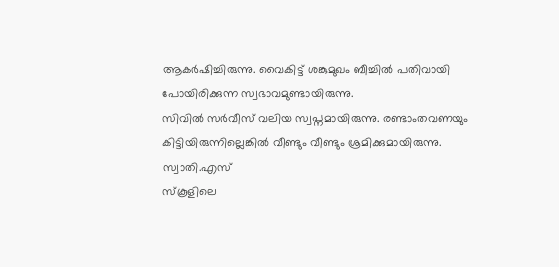ആകർഷിച്ചിരുന്നു. വൈകിട്ട് ശങ്കുമുഖം ബീച്ചിൽ പതിവായി പോയിരിക്കുന്ന സ്വഭാവമുണ്ടായിരുന്നു.
സിവിൽ സർവീസ് വലിയ സ്വപ്നമായിരുന്നു. രണ്ടാംതവണയും
കിട്ടിയിരുന്നില്ലെങ്കിൽ വീണ്ടും വീണ്ടും ശ്രമിക്കുമായിരുന്നു.
സ്വാതി.എസ്
സ്കൂളിലെ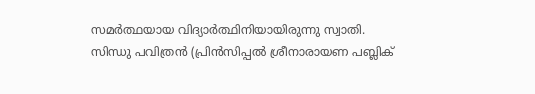സമർത്ഥയായ വിദ്യാർത്ഥിനിയായിരുന്നു സ്വാതി.
സിന്ധു പവിത്രൻ (പ്രിൻസിപ്പൽ ശ്രീനാരായണ പബ്ലിക്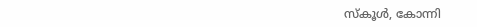സ്കൂൾ, കോന്നി